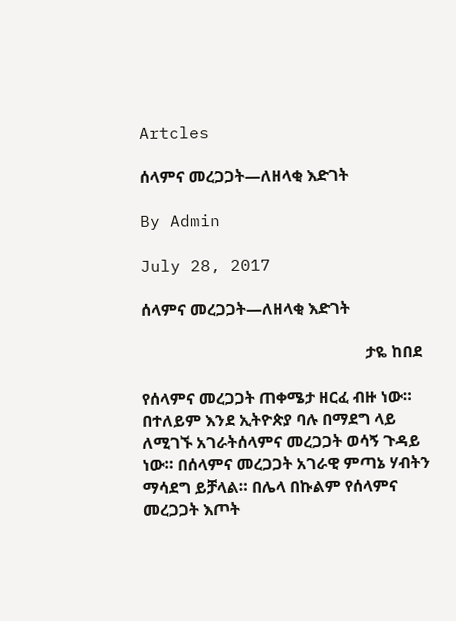Artcles

ሰላምና መረጋጋት—ለዘላቂ እድገት

By Admin

July 28, 2017

ሰላምና መረጋጋት—ለዘላቂ እድገት

                                                        ታዬ ከበደ

የሰላምና መረጋጋት ጠቀሜታ ዘርፈ ብዙ ነው። በተለይም እንደ ኢትዮጵያ ባሉ በማደግ ላይ ለሚገኙ አገራትሰላምና መረጋጋት ወሳኝ ጉዳይ ነው። በሰላምና መረጋጋት አገራዊ ምጣኔ ሃብትን ማሳደግ ይቻላል። በሌላ በኩልም የሰላምና መረጋጋት እጦት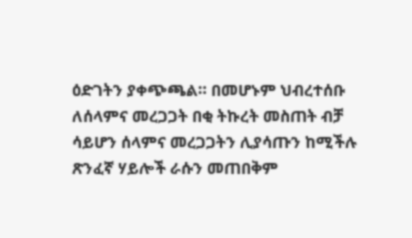ዕድገትን ያቀጭጫል። በመሆኑም ህብረተሰቡ ለሰላምና መረጋጋት በቂ ትኩረት መስጠት ብቻ ሳይሆን ሰላምና መረጋጋትን ሊያሳጡን ከሚችሉ ጽንፈኛ ሃይሎች ራሱን መጠበቅም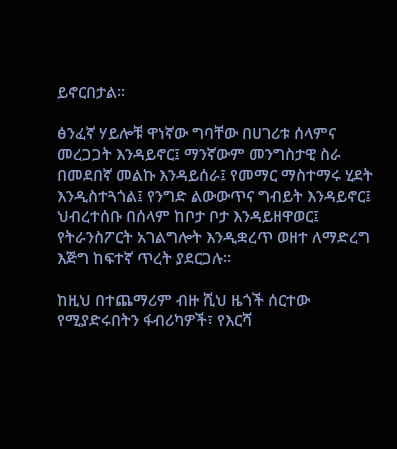ይኖርበታል።

ፅንፈኛ ሃይሎቹ ዋነኛው ግባቸው በሀገሪቱ ሰላምና መረጋጋት እንዳይኖር፤ ማንኛውም መንግስታዊ ስራ በመደበኛ መልኩ እንዳይሰራ፤ የመማር ማስተማሩ ሂደት እንዲስተጓጎል፤ የንግድ ልውውጥና ግብይት እንዳይኖር፤ ህብረተሰቡ በሰላም ከቦታ ቦታ እንዳይዘዋወር፤ የትራንስፖርት አገልግሎት እንዲቋረጥ ወዘተ ለማድረግ እጅግ ከፍተኛ ጥረት ያደርጋሉ፡፡

ከዚህ በተጨማሪም ብዙ ሺህ ዜጎች ሰርተው የሚያድሩበትን ፋብሪካዎች፣ የእርሻ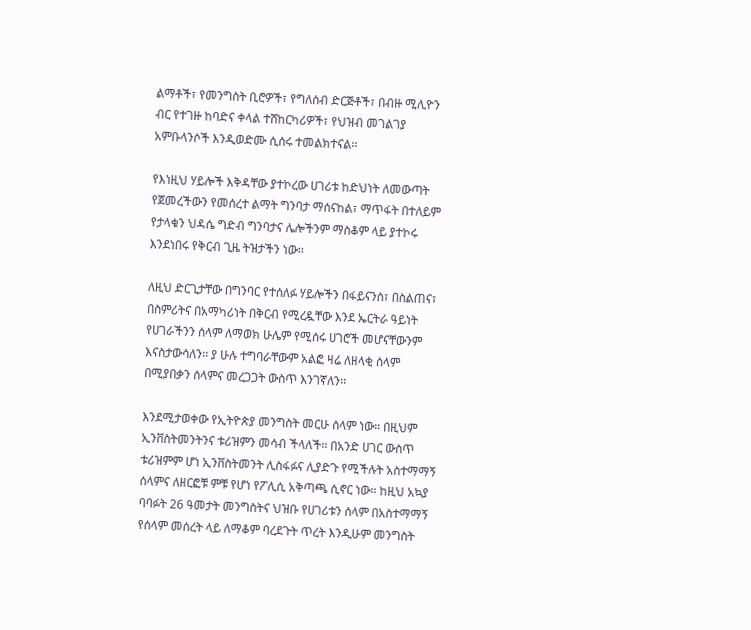ልማቶች፣ የመንግስት ቢሮዎች፣ የግለሰብ ድርጅቶች፣ በብዙ ሚሊዮን ብር የተገዙ ከባድና ቀላል ተሸከርካሪዎች፣ የህዝብ መገልገያ አምቡላንሶች እንዲወድሙ ሲሰሩ ተመልክተናል፡፡

የእነዚህ ሃይሎች እቅዳቸው ያተኮረው ሀገሪቱ ከድህነት ለመውጣት የጀመረችውን የመሰረተ ልማት ግንባታ ማሰናከል፣ ማጥፋት በተለይም የታላቁን ህዳሴ ግድብ ግንባታና ሌሎችንም ማስቆም ላይ ያተኮሩ እንደነበሩ የቅርብ ጊዜ ትዝታችን ነው፡፡

ለዚህ ድርጊታቸው በግንባር የተሰለፉ ሃይሎችን በፋይናንስ፣ በስልጠና፣ በስምሪትና በአማካሪነት በቅርብ የሚረዷቸው እንደ ኤርትራ ዓይነት የሀገራችንን ሰላም ለማወክ ሁሌም የሚሰሩ ሀገሮች መሆናቸውንም እናስታውሳለን፡፡ ያ ሁሉ ተግባራቸውም አልፎ ዛሬ ለዘላቂ ሰላም በሚያበቃን ሰላምና መረጋጋት ውስጥ እንገኛለን፡፡

እንደሚታወቀው የኢትዮጵያ መንግስት መርሁ ሰላም ነው። በዚህም ኢንቨስትመንትንና ቱሪዝምን መሳብ ችላለች፡፡ በአንድ ሀገር ውስጥ ቱሪዝምም ሆነ ኢንቨስትመንት ሊስፋፉና ሊያድጉ የሚችሉት አስተማማኝ ሰላምና ለዘርፎቹ ምቹ የሆነ የፖሊሲ አቅጣጫ ሲኖር ነው። ከዚህ አኳያ ባባፉት 26 ዓመታት መንግስትና ህዝቡ የሀገሪቱን ሰላም በአስተማማኝ የሰላም መሰረት ላይ ለማቆም ባረደጉት ጥረት እንዲሁም መንግስት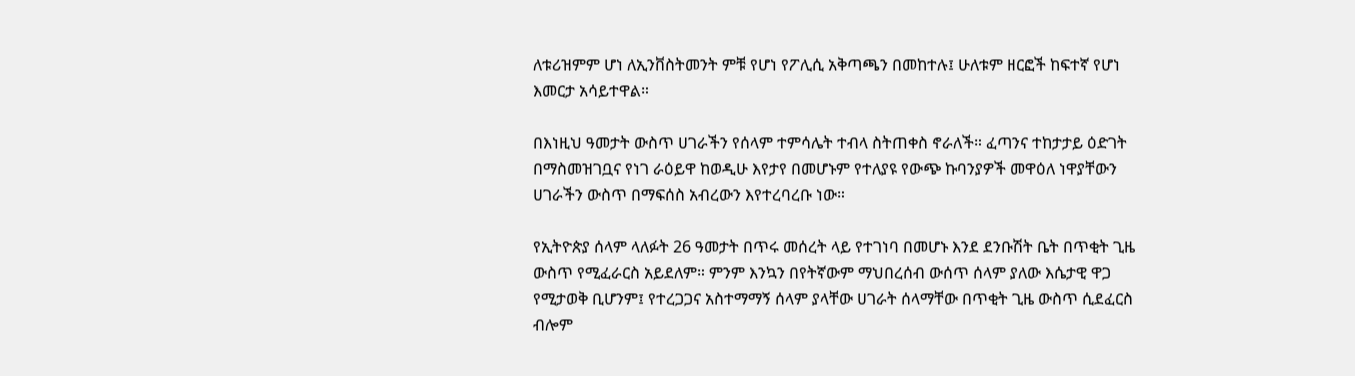ለቱሪዝምም ሆነ ለኢንቨስትመንት ምቹ የሆነ የፖሊሲ አቅጣጫን በመከተሉ፤ ሁለቱም ዘርፎች ከፍተኛ የሆነ እመርታ አሳይተዋል።

በእነዚህ ዓመታት ውስጥ ሀገራችን የሰላም ተምሳሌት ተብላ ስትጠቀስ ኖራለች። ፈጣንና ተከታታይ ዕድገት በማስመዝገቧና የነገ ራዕይዋ ከወዲሁ እየታየ በመሆኑም የተለያዩ የውጭ ኩባንያዎች መዋዕለ ነዋያቸውን ሀገራችን ውስጥ በማፍሰስ አብረውን እየተረባረቡ ነው።

የኢትዮጵያ ሰላም ላለፉት 26 ዓመታት በጥሩ መሰረት ላይ የተገነባ በመሆኑ እንደ ደንቡሽት ቤት በጥቂት ጊዜ ውስጥ የሚፈራርስ አይደለም። ምንም እንኳን በየትኛውም ማህበረሰብ ውሰጥ ሰላም ያለው እሴታዊ ዋጋ የሚታወቅ ቢሆንም፤ የተረጋጋና አስተማማኝ ሰላም ያላቸው ሀገራት ሰላማቸው በጥቂት ጊዜ ውስጥ ሲደፈርስ ብሎም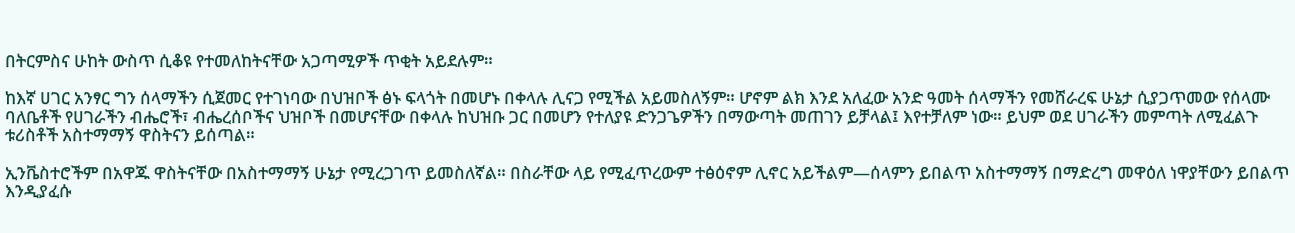በትርምስና ሁከት ውስጥ ሲቆዩ የተመለከትናቸው አጋጣሚዎች ጥቂት አይደሉም።

ከእኛ ሀገር አንፃር ግን ሰላማችን ሲጀመር የተገነባው በህዝቦች ፅኑ ፍላጎት በመሆኑ በቀላሉ ሊናጋ የሚችል አይመስለኝም። ሆኖም ልክ እንደ አለፈው አንድ ዓመት ሰላማችን የመሸራረፍ ሁኔታ ሲያጋጥመው የሰላሙ ባለቤቶች የሀገራችን ብሔሮች፣ ብሔረሰቦችና ህዝቦች በመሆናቸው በቀላሉ ከህዝቡ ጋር በመሆን የተለያዩ ድንጋጌዎችን በማውጣት መጠገን ይቻላል፤ እየተቻለም ነው። ይህም ወደ ሀገራችን መምጣት ለሚፈልጉ ቱሪስቶች አስተማማኝ ዋስትናን ይሰጣል።

ኢንቬስተሮችም በአዋጁ ዋስትናቸው በአስተማማኝ ሁኔታ የሚረጋገጥ ይመስለኛል። በስራቸው ላይ የሚፈጥረውም ተፅዕኖም ሊኖር አይችልም—ሰላምን ይበልጥ አስተማማኝ በማድረግ መዋዕለ ነዋያቸውን ይበልጥ እንዲያፈሱ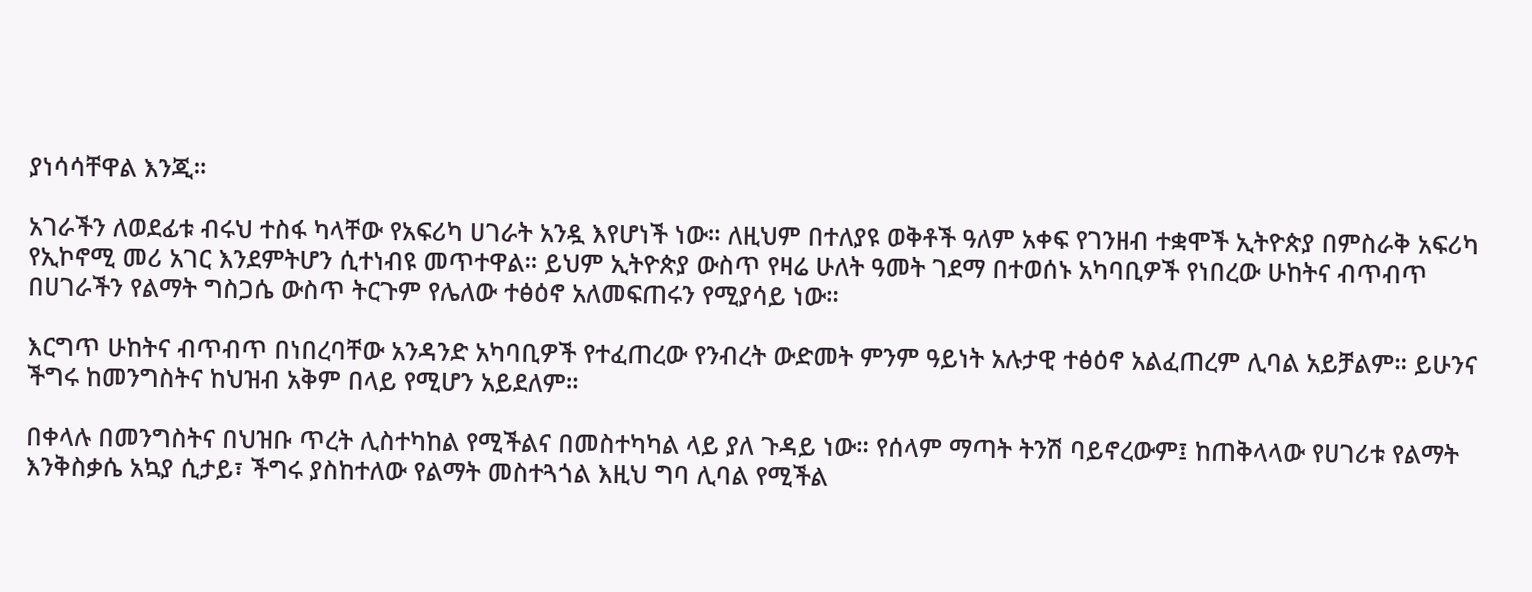ያነሳሳቸዋል እንጂ።

አገራችን ለወደፊቱ ብሩህ ተስፋ ካላቸው የአፍሪካ ሀገራት አንዷ እየሆነች ነው። ለዚህም በተለያዩ ወቅቶች ዓለም አቀፍ የገንዘብ ተቋሞች ኢትዮጵያ በምስራቅ አፍሪካ የኢኮኖሚ መሪ አገር እንደምትሆን ሲተነብዩ መጥተዋል። ይህም ኢትዮጵያ ውስጥ የዛሬ ሁለት ዓመት ገደማ በተወሰኑ አካባቢዎች የነበረው ሁከትና ብጥብጥ በሀገራችን የልማት ግስጋሴ ውስጥ ትርጉም የሌለው ተፅዕኖ አለመፍጠሩን የሚያሳይ ነው።

እርግጥ ሁከትና ብጥብጥ በነበረባቸው አንዳንድ አካባቢዎች የተፈጠረው የንብረት ውድመት ምንም ዓይነት አሉታዊ ተፅዕኖ አልፈጠረም ሊባል አይቻልም። ይሁንና ችግሩ ከመንግስትና ከህዝብ አቅም በላይ የሚሆን አይደለም።

በቀላሉ በመንግስትና በህዝቡ ጥረት ሊስተካከል የሚችልና በመስተካካል ላይ ያለ ጉዳይ ነው። የሰላም ማጣት ትንሽ ባይኖረውም፤ ከጠቅላላው የሀገሪቱ የልማት እንቅስቃሴ አኳያ ሲታይ፣ ችግሩ ያስከተለው የልማት መስተጓጎል እዚህ ግባ ሊባል የሚችል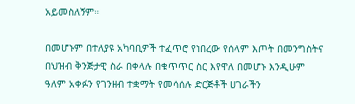አይመስለኝም።

በመሆኑም በተለያዩ አካባቢዎች ተፈጥሮ የነበረው የሰላም እጦት በመንግስትና በህዝብ ቅንጅታዊ ስራ በቀላሉ በቁጥጥር ስር እየዋለ በመሆኑ እንዲሁም ዓለም አቀፉን የገንዘብ ተቋማት የመሳሰሉ ድርጅቶች ሀገራችን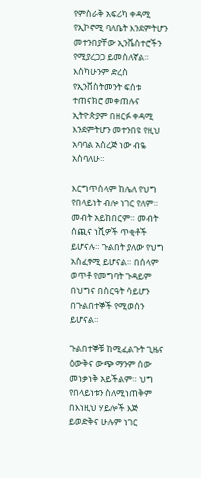የምስራቅ አፍሪካ ቀዳሚ የኢኮኖሚ ባለቤት እንደምትሆን መተንበያቸው ኢንቬስተሮችን የሚያረጋጋ ይመስለኛል። እስካሁንም ድረስ የኢንቨስትመንት ፍሰቱ ተጠናክሮ መቀጠሉና ኢትዮጵያም በዘርፉ ቀዳሚ እንደምትሆን መተንበዩ የዚህ አባባል አስረጅ ነው ብዬ አስባለሁ።

እርግጥሰላም ከሌለ የህግ የበላይነት ብሎ ነገር የለም። መብት አይከበርም። መብት ሰጪና ነሺዎች ጥቂቶች ይሆናሉ። ጉልበት ያለው የህግ አስፈፃሚ ይሆናል። በሰላም ወጥቶ የመግባት ጉዳይም በህግና በስርዓት ሳይሆን በጉልበተኞች የሚወሰን ይሆናል።

ጉልበተኞቹ ከሚፈልጉት ጊዜና ዕውቅና ውጭ ማንም ሰው መነቃነቅ አይችልም። ህግ የበላይነቱን ስለሚነጠቅም በእነዚህ ሃይሎች እጅ ይወድቅና ሁሉም ነገር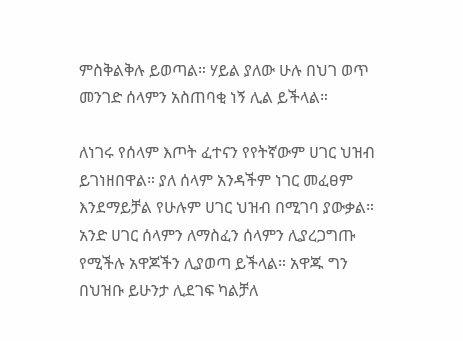ምስቅልቅሉ ይወጣል። ሃይል ያለው ሁሉ በህገ ወጥ መንገድ ሰላምን አስጠባቂ ነኝ ሊል ይችላል።

ለነገሩ የሰላም እጦት ፈተናን የየትኛውም ሀገር ህዝብ ይገነዘበዋል። ያለ ሰላም አንዳችም ነገር መፈፀም እንደማይቻል የሁሉም ሀገር ህዝብ በሚገባ ያውቃል። አንድ ሀገር ሰላምን ለማስፈን ሰላምን ሊያረጋግጡ የሚችሉ አዋጆችን ሊያወጣ ይችላል። አዋጁ ግን በህዝቡ ይሁንታ ሊደገፍ ካልቻለ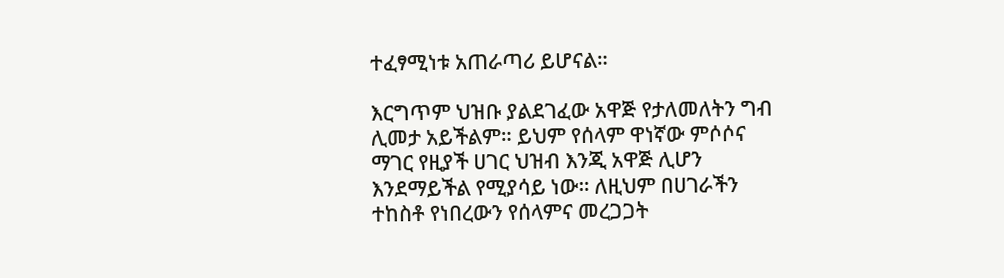ተፈፃሚነቱ አጠራጣሪ ይሆናል።

እርግጥም ህዝቡ ያልደገፈው አዋጅ የታለመለትን ግብ ሊመታ አይችልም። ይህም የሰላም ዋነኛው ምሶሶና ማገር የዚያች ሀገር ህዝብ እንጂ አዋጅ ሊሆን እንደማይችል የሚያሳይ ነው። ለዚህም በሀገራችን ተከስቶ የነበረውን የሰላምና መረጋጋት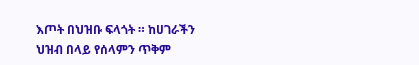እጦት በህዝቡ ፍላጎት ። ከሀገራችን ህዝብ በላይ የሰላምን ጥቅም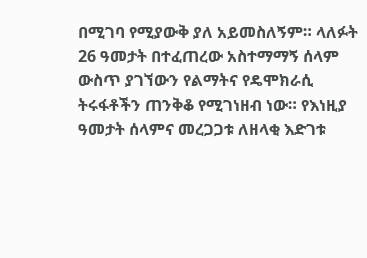በሚገባ የሚያውቅ ያለ አይመስለኝም። ላለፉት 26 ዓመታት በተፈጠረው አስተማማኝ ሰላም ውስጥ ያገኘውን የልማትና የዴሞክራሲ ትሩፋቶችን ጠንቅቆ የሚገነዘብ ነው። የእነዚያ ዓመታት ሰላምና መረጋጋቱ ለዘላቂ እድገቱ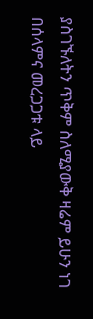ያስገኙለትን ጥቅም ስለሚያውቅ ዛሬም ይሁን ነገ በሰላምና መረጋጋቱ ላይ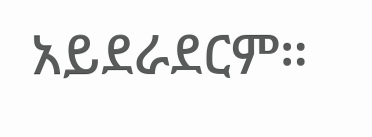አይደራደርም።